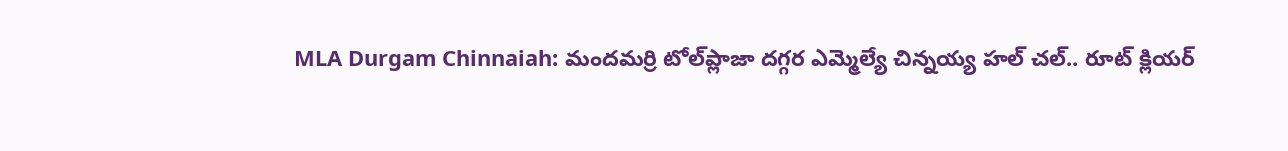MLA Durgam Chinnaiah: మందమర్రి టోల్‌ప్లాజా దగ్గర ఎమ్మెల్యే చిన్నయ్య హల్‌ చల్.. రూట్ క్లియర్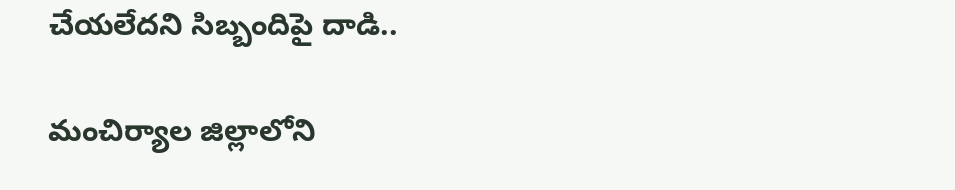చేయలేదని సిబ్బందిపై దాడి..

మంచిర్యాల జిల్లాలోని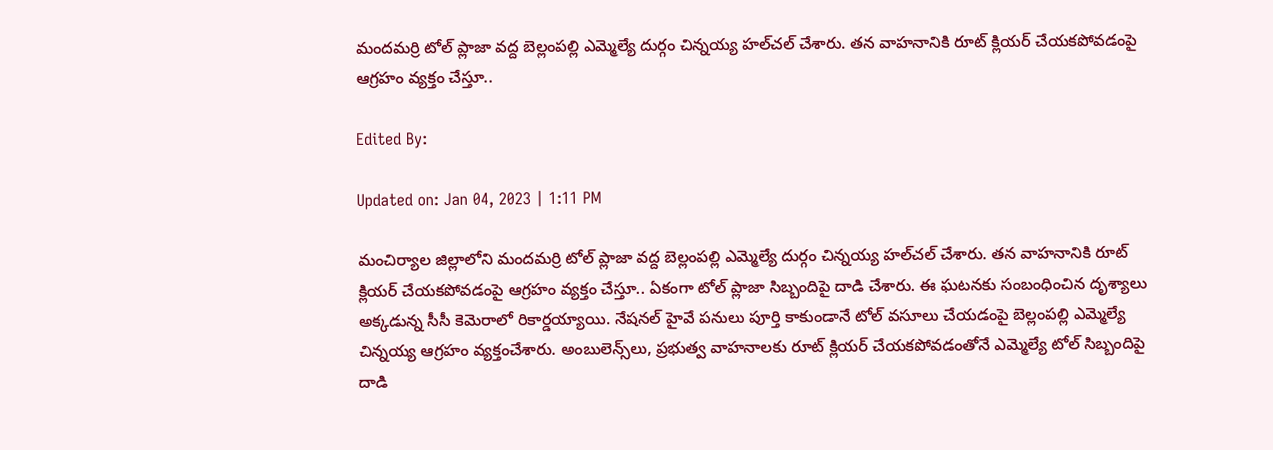మందమర్రి టోల్ ప్లాజా వద్ద బెల్లంపల్లి ఎమ్మెల్యే దుర్గం చిన్నయ్య హల్‌చల్‌ చేశారు. తన వాహనానికి రూట్ క్లియర్ చేయకపోవడంపై ఆగ్రహం వ్యక్తం చేస్తూ..

Edited By:

Updated on: Jan 04, 2023 | 1:11 PM

మంచిర్యాల జిల్లాలోని మందమర్రి టోల్ ప్లాజా వద్ద బెల్లంపల్లి ఎమ్మెల్యే దుర్గం చిన్నయ్య హల్‌చల్‌ చేశారు. తన వాహనానికి రూట్ క్లియర్ చేయకపోవడంపై ఆగ్రహం వ్యక్తం చేస్తూ.. ఏకంగా టోల్ ప్లాజా సిబ్బందిపై దాడి చేశారు. ఈ ఘటనకు సంబంధించిన దృశ్యాలు అక్కడున్న సీసీ కెమెరాలో రికార్డయ్యాయి. నేషనల్ హైవే పనులు పూర్తి కాకుండానే టోల్ వసూలు చేయడంపై బెల్లంపల్లి ఎమ్మెల్యే చిన్నయ్య ఆగ్రహం వ్యక్తంచేశారు. అంబులెన్స్‌లు, ప్రభుత్వ వాహనాలకు రూట్ క్లియర్ చేయకపోవడంతోనే ఎమ్మెల్యే టోల్ సిబ్బందిపై దాడి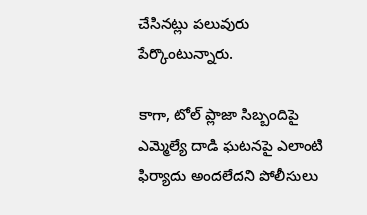చేసినట్లు పలువురు పేర్కొంటున్నారు.

కాగా, టోల్ ప్లాజా సిబ్బందిపై ఎమ్మెల్యే దాడి ఘటనపై ఎలాంటి ఫిర్యాదు అందలేదని పోలీసులు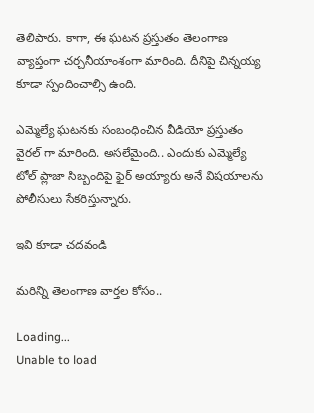తెలిపారు. కాగా, ఈ ఘటన ప్రస్తుతం తెలంగాణ వ్యాప్తంగా చర్చనీయాంశంగా మారింది. దీనిపై చిన్నయ్య కూడా స్పందించాల్సి ఉంది.

ఎమ్మెల్యే ఘటనకు సంబంధించిన వీడియో ప్రస్తుతం వైరల్ గా మారింది. అసలేమైంది.. ఎందుకు ఎమ్మెల్యే టోల్ ప్లాజా సిబ్బందిపై ఫైర్ అయ్యారు అనే విషయాలను పోలీసులు సేకరిస్తున్నారు.

ఇవి కూడా చదవండి

మరిన్ని తెలంగాణ వార్తల కోసం..

Loading...
Unable to load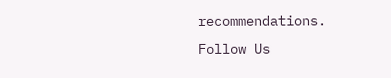recommendations.
Follow Us